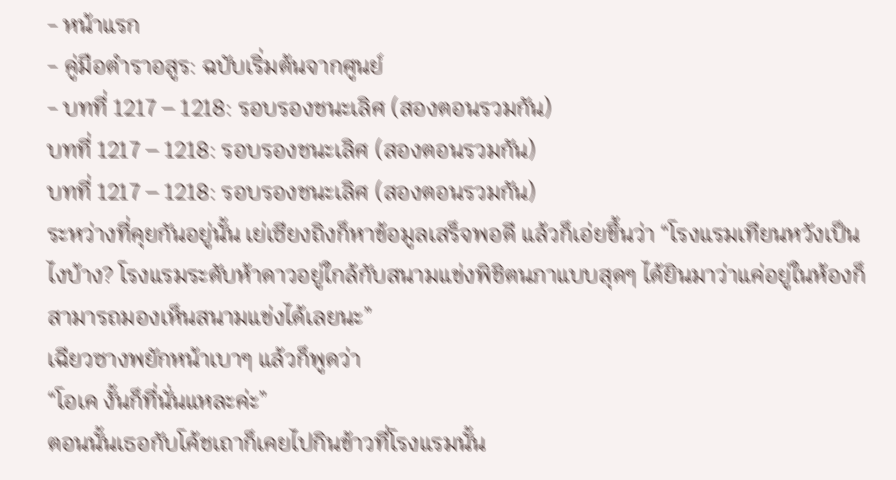- หน้าแรก
- คู่มือตำราอสูร: ฉบับเริ่มต้นจากศูนย์
- บทที่ 1217 – 1218: รอบรองชนะเลิศ (สองตอนรวมกัน)
บทที่ 1217 – 1218: รอบรองชนะเลิศ (สองตอนรวมกัน)
บทที่ 1217 – 1218: รอบรองชนะเลิศ (สองตอนรวมกัน)
ระหว่างที่คุยกันอยู่นั้น เย่เซียงถิงก็หาข้อมูลเสร็จพอดี แล้วก็เอ่ยขึ้นว่า “โรงแรมเทียนหวังเป็นไงบ้าง? โรงแรมระดับห้าดาวอยู่ใกล้กับสนามแข่งพิชิตนภาแบบสุดๆ ได้ยินมาว่าแค่อยู่ในห้องก็สามารถมองเห็นสนามแข่งได้เลยนะ”
เฉียวซางพยักหน้าเบาๆ แล้วก็พูดว่า
“โอเค งั้นก็ที่นั่นแหละค่ะ”
ตอนนั้นเธอกับโค้ชเถาก็เคยไปกินข้าวที่โรงแรมนั้น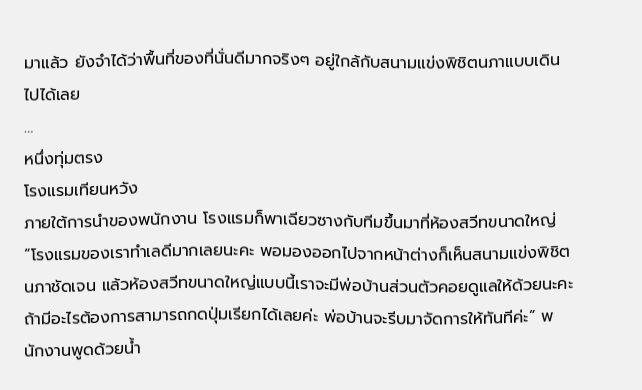มาแล้ว ยังจำได้ว่าพื้นที่ของที่นั่นดีมากจริงๆ อยู่ใกล้กับสนามแข่งพิชิตนภาแบบเดินไปได้เลย
…
หนึ่งทุ่มตรง
โรงแรมเทียนหวัง
ภายใต้การนำของพนักงาน โรงแรมก็พาเฉียวซางกับทีมขึ้นมาที่ห้องสวีทขนาดใหญ่
“โรงแรมของเราทำเลดีมากเลยนะคะ พอมองออกไปจากหน้าต่างก็เห็นสนามแข่งพิชิตนภาชัดเจน แล้วห้องสวีทขนาดใหญ่แบบนี้เราจะมีพ่อบ้านส่วนตัวคอยดูแลให้ด้วยนะคะ ถ้ามีอะไรต้องการสามารถกดปุ่มเรียกได้เลยค่ะ พ่อบ้านจะรีบมาจัดการให้ทันทีค่ะ” พนักงานพูดด้วยน้ำ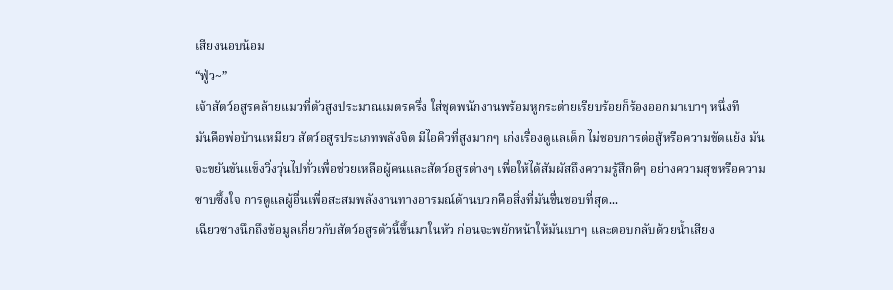เสียงนอบน้อม
“ฟู่ว~”
เจ้าสัตว์อสูรคล้ายแมวที่ตัวสูงประมาณเมตรครึ่ง ใส่ชุดพนักงานพร้อมหูกระต่ายเรียบร้อยก็ร้องออกมาเบาๆ หนึ่งที
มันคือพ่อบ้านเหมียว สัตว์อสูรประเภทพลังจิต มีไอคิวที่สูงมากๆ เก่งเรื่องดูแลเด็ก ไม่ชอบการต่อสู้หรือความขัดแย้ง มันจะขยันขันแข็งวิ่งวุ่นไปทั่วเพื่อช่วยเหลือผู้คนและสัตว์อสูรต่างๆ เพื่อให้ได้สัมผัสถึงความรู้สึกดีๆ อย่างความสุขหรือความซาบซึ้งใจ การดูแลผู้อื่นเพื่อสะสมพลังงานทางอารมณ์ด้านบวกคือสิ่งที่มันชื่นชอบที่สุด...
เฉียวซางนึกถึงข้อมูลเกี่ยวกับสัตว์อสูรตัวนี้ขึ้นมาในหัว ก่อนจะพยักหน้าให้มันเบาๆ และตอบกลับด้วยน้ำเสียง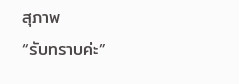สุภาพ
“รับทราบค่ะ”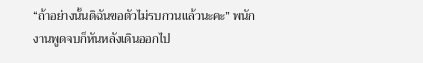“ถ้าอย่างนั้นดิฉันขอตัวไม่รบกวนแล้วนะคะ” พนักงานพูดจบก็หันหลังเดินออกไป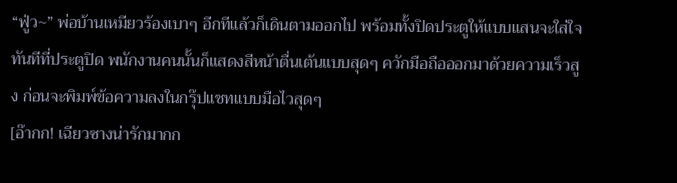“ฟู่ว~” พ่อบ้านเหมียวร้องเบาๆ อีกทีแล้วก็เดินตามออกไป พร้อมทั้งปิดประตูให้แบบแสนจะใส่ใจ
ทันทีที่ประตูปิด พนักงานคนนั้นก็แสดงสีหน้าตื่นเต้นแบบสุดๆ ควักมือถือออกมาด้วยความเร็วสูง ก่อนจะพิมพ์ข้อความลงในกรุ๊ปแชทแบบมือไวสุดๆ
[อ๊ากก! เฉียวซางน่ารักมากก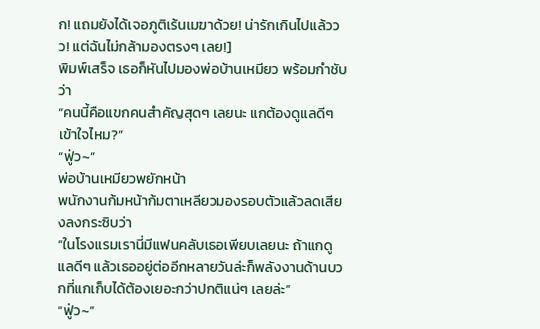ก! แถมยังได้เจอภูติเร้นเมฆาด้วย! น่ารักเกินไปแล้ววว! แต่ฉันไม่กล้ามองตรงๆ เลย!]
พิมพ์เสร็จ เธอก็หันไปมองพ่อบ้านเหมียว พร้อมกำชับว่า
“คนนี้คือแขกคนสำคัญสุดๆ เลยนะ แกต้องดูแลดีๆ เข้าใจไหม?”
“ฟู่ว~”
พ่อบ้านเหมียวพยักหน้า
พนักงานก้มหน้าก้มตาเหลียวมองรอบตัวแล้วลดเสียงลงกระซิบว่า
“ในโรงแรมเรานี่มีแฟนคลับเธอเพียบเลยนะ ถ้าแกดูแลดีๆ แล้วเธออยู่ต่ออีกหลายวันล่ะก็พลังงานด้านบวกที่แกเก็บได้ต้องเยอะกว่าปกติแน่ๆ เลยล่ะ”
“ฟู่ว~”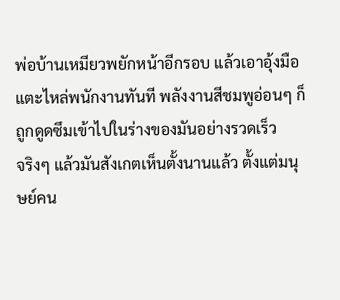พ่อบ้านเหมียวพยักหน้าอีกรอบ แล้วเอาอุ้งมือแตะไหล่พนักงานทันที พลังงานสีชมพูอ่อนๆ ก็ถูกดูดซึมเข้าไปในร่างของมันอย่างรวดเร็ว
จริงๆ แล้วมันสังเกตเห็นตั้งนานแล้ว ตั้งแต่มนุษย์คน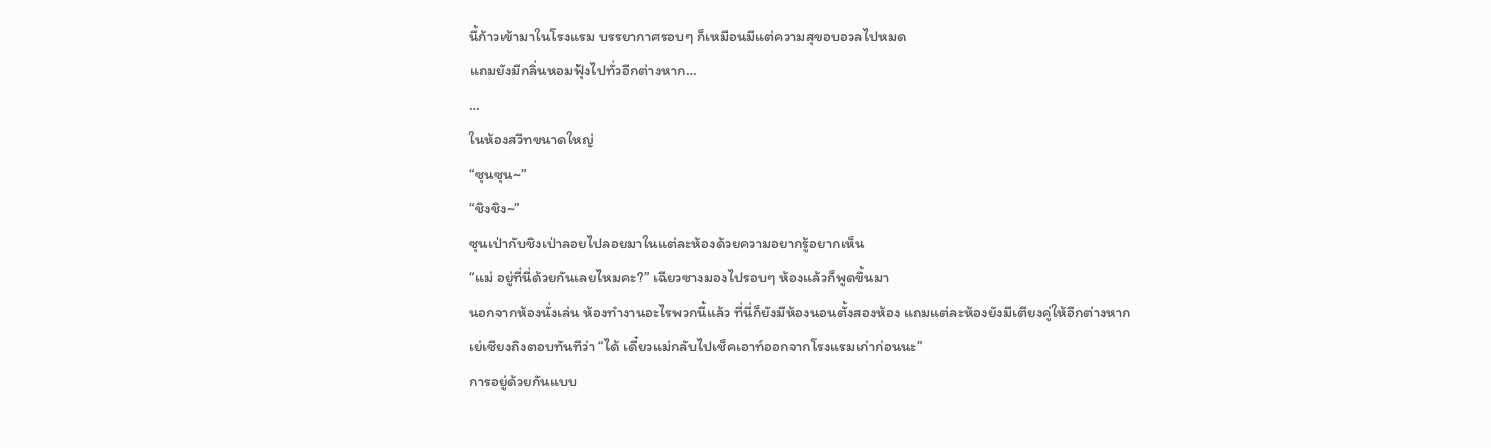นี้ก้าวเข้ามาในโรงแรม บรรยากาศรอบๆ ก็เหมือนมีแต่ความสุขอบอวลไปหมด
แถมยังมีกลิ่นหอมฟุ้งไปทั่วอีกต่างหาก…
…
ในห้องสวีทขนาดใหญ่
“ซุนซุน~”
“ชิงชิง~”
ซุนเป่ากับชิงเป่าลอยไปลอยมาในแต่ละห้องด้วยความอยากรู้อยากเห็น
“แม่ อยู่ที่นี่ด้วยกันเลยไหมคะ?” เฉียวซางมองไปรอบๆ ห้องแล้วก็พูดขึ้นมา
นอกจากห้องนั่งเล่น ห้องทำงานอะไรพวกนี้แล้ว ที่นี่ก็ยังมีห้องนอนตั้งสองห้อง แถมแต่ละห้องยังมีเตียงคู่ให้อีกต่างหาก
เย่เซียงถิงตอบทันทีว่า “ได้ เดี๋ยวแม่กลับไปเช็คเอาท์ออกจากโรงแรมเก่าก่อนนะ”
การอยู่ด้วยกันแบบ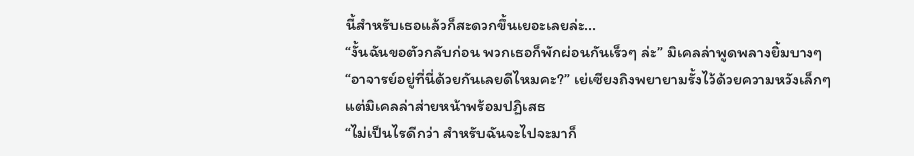นี้สำหรับเธอแล้วก็สะดวกขึ้นเยอะเลยล่ะ...
“งั้นฉันขอตัวกลับก่อน พวกเธอก็พักผ่อนกันเร็วๆ ล่ะ” มิเคลล่าพูดพลางยิ้มบางๆ
“อาจารย์อยู่ที่นี่ด้วยกันเลยดีไหมคะ?” เย่เซียงถิงพยายามรั้งไว้ด้วยความหวังเล็กๆ
แต่มิเคลล่าส่ายหน้าพร้อมปฏิเสธ
“ไม่เป็นไรดีกว่า สำหรับฉันจะไปจะมาก็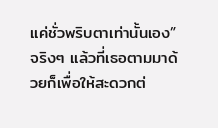แค่ชั่วพริบตาเท่านั้นเอง”
จริงๆ แล้วที่เธอตามมาด้วยก็เพื่อให้สะดวกต่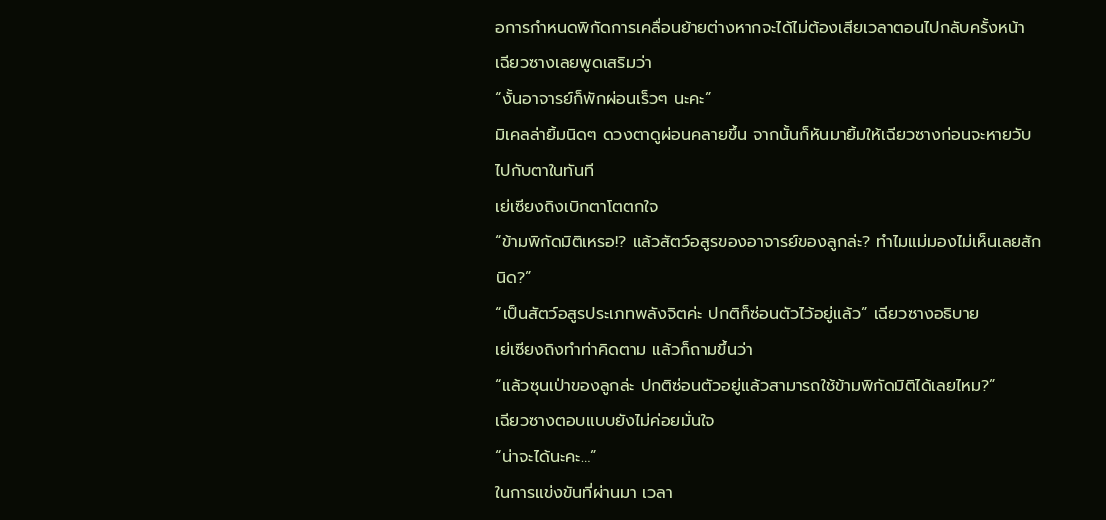อการกำหนดพิกัดการเคลื่อนย้ายต่างหากจะได้ไม่ต้องเสียเวลาตอนไปกลับครั้งหน้า
เฉียวซางเลยพูดเสริมว่า
“งั้นอาจารย์ก็พักผ่อนเร็วๆ นะคะ”
มิเคลล่ายิ้มนิดๆ ดวงตาดูผ่อนคลายขึ้น จากนั้นก็หันมายิ้มให้เฉียวซางก่อนจะหายวับไปกับตาในทันที
เย่เซียงถิงเบิกตาโตตกใจ
“ข้ามพิกัดมิติเหรอ!? แล้วสัตว์อสูรของอาจารย์ของลูกล่ะ? ทำไมแม่มองไม่เห็นเลยสักนิด?”
“เป็นสัตว์อสูรประเภทพลังจิตค่ะ ปกติก็ซ่อนตัวไว้อยู่แล้ว” เฉียวซางอธิบาย
เย่เซียงถิงทำท่าคิดตาม แล้วก็ถามขึ้นว่า
“แล้วซุนเป่าของลูกล่ะ ปกติซ่อนตัวอยู่แล้วสามารถใช้ข้ามพิกัดมิติได้เลยไหม?”
เฉียวซางตอบแบบยังไม่ค่อยมั่นใจ
“น่าจะได้นะคะ…”
ในการแข่งขันที่ผ่านมา เวลา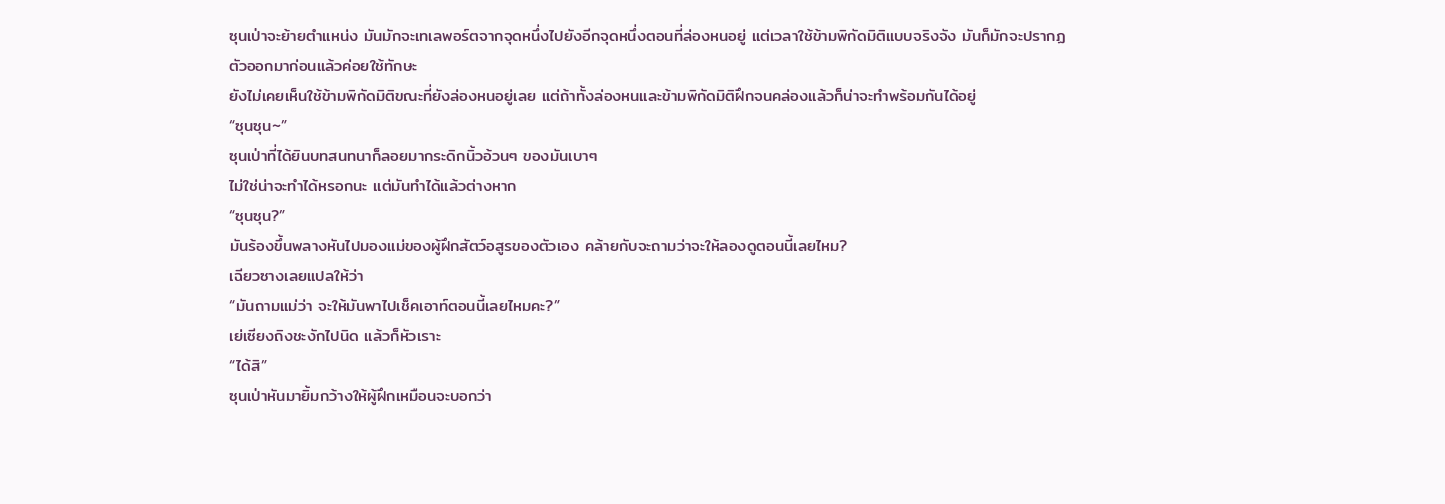ซุนเป่าจะย้ายตำแหน่ง มันมักจะเทเลพอร์ตจากจุดหนึ่งไปยังอีกจุดหนึ่งตอนที่ล่องหนอยู่ แต่เวลาใช้ข้ามพิกัดมิติแบบจริงจัง มันก็มักจะปรากฏตัวออกมาก่อนแล้วค่อยใช้ทักษะ
ยังไม่เคยเห็นใช้ข้ามพิกัดมิติขณะที่ยังล่องหนอยู่เลย แต่ถ้าทั้งล่องหนและข้ามพิกัดมิติฝึกจนคล่องแล้วก็น่าจะทำพร้อมกันได้อยู่
“ซุนซุน~”
ซุนเป่าที่ได้ยินบทสนทนาก็ลอยมากระดิกนิ้วอ้วนๆ ของมันเบาๆ
ไม่ใช่น่าจะทำได้หรอกนะ แต่มันทำได้แล้วต่างหาก
“ซุนซุน?”
มันร้องขึ้นพลางหันไปมองแม่ของผู้ฝึกสัตว์อสูรของตัวเอง คล้ายกับจะถามว่าจะให้ลองดูตอนนี้เลยไหม?
เฉียวซางเลยแปลให้ว่า
“มันถามแม่ว่า จะให้มันพาไปเช็คเอาท์ตอนนี้เลยไหมคะ?”
เย่เซียงถิงชะงักไปนิด แล้วก็หัวเราะ
“ได้สิ”
ซุนเป่าหันมายิ้มกว้างให้ผู้ฝึกเหมือนจะบอกว่า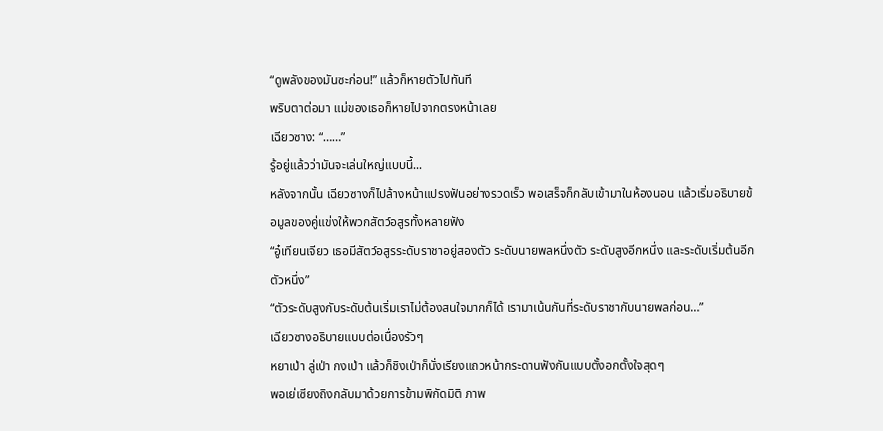“ดูพลังของมันซะก่อน!” แล้วก็หายตัวไปทันที
พริบตาต่อมา แม่ของเธอก็หายไปจากตรงหน้าเลย
เฉียวซาง: “……”
รู้อยู่แล้วว่ามันจะเล่นใหญ่แบบนี้...
หลังจากนั้น เฉียวซางก็ไปล้างหน้าแปรงฟันอย่างรวดเร็ว พอเสร็จก็กลับเข้ามาในห้องนอน แล้วเริ่มอธิบายข้อมูลของคู่แข่งให้พวกสัตว์อสูรทั้งหลายฟัง
“อู๋เทียนเจียว เธอมีสัตว์อสูรระดับราชาอยู่สองตัว ระดับนายพลหนึ่งตัว ระดับสูงอีกหนึ่ง และระดับเริ่มต้นอีกตัวหนึ่ง”
“ตัวระดับสูงกับระดับต้นเริ่มเราไม่ต้องสนใจมากก็ได้ เรามาเน้นกันที่ระดับราชากับนายพลก่อน…”
เฉียวซางอธิบายแบบต่อเนื่องรัวๆ
หยาเป่า ลู่เป่า กงเป่า แล้วก็ชิงเป่าก็นั่งเรียงแถวหน้ากระดานฟังกันแบบตั้งอกตั้งใจสุดๆ
พอเย่เซียงถิงกลับมาด้วยการข้ามพิกัดมิติ ภาพ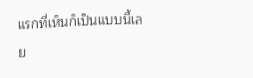แรกที่เห็นก็เป็นแบบนี้เลย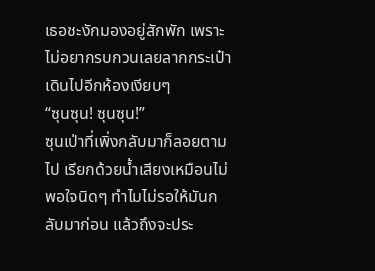เธอชะงักมองอยู่สักพัก เพราะไม่อยากรบกวนเลยลากกระเป๋าเดินไปอีกห้องเงียบๆ
“ซุนซุน! ซุนซุน!”
ซุนเป่าที่เพิ่งกลับมาก็ลอยตามไป เรียกด้วยน้ำเสียงเหมือนไม่พอใจนิดๆ ทำไมไม่รอให้มันกลับมาก่อน แล้วถึงจะประ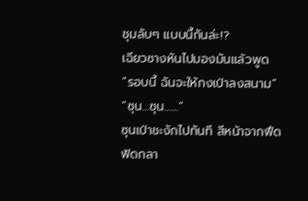ชุมลับๆ แบบนี้กันล่ะ!?
เฉียวซางหันไปมองมันแล้วพูด
“รอบนี้ ฉันจะให้กงเป่าลงสนาม”
“ซุน…ซุน……”
ซุนเป่าชะงักไปทันที สีหน้าจากฟึดฟัดกลา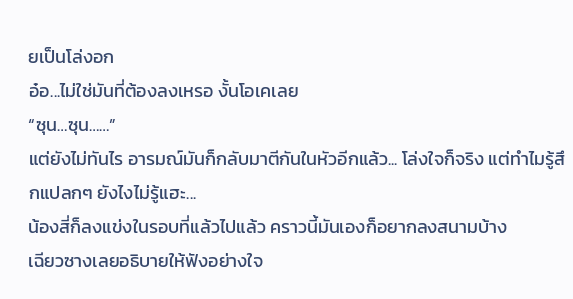ยเป็นโล่งอก
อ๋อ...ไม่ใช่มันที่ต้องลงเหรอ งั้นโอเคเลย
“ซุน…ซุน……”
แต่ยังไม่ทันไร อารมณ์มันก็กลับมาตีกันในหัวอีกแล้ว... โล่งใจก็จริง แต่ทำไมรู้สึกแปลกๆ ยังไงไม่รู้แฮะ...
น้องสี่ก็ลงแข่งในรอบที่แล้วไปแล้ว คราวนี้มันเองก็อยากลงสนามบ้าง
เฉียวซางเลยอธิบายให้ฟังอย่างใจ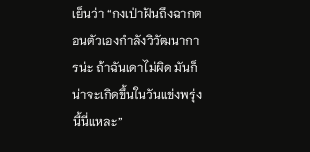เย็นว่า “กงเป่าฝันถึงฉากตอนตัวเองกำลังวิวัฒนาการน่ะ ถ้าฉันเดาไม่ผิด มันก็น่าจะเกิดขึ้นในวันแข่งพรุ่งนี้นี่แหละ”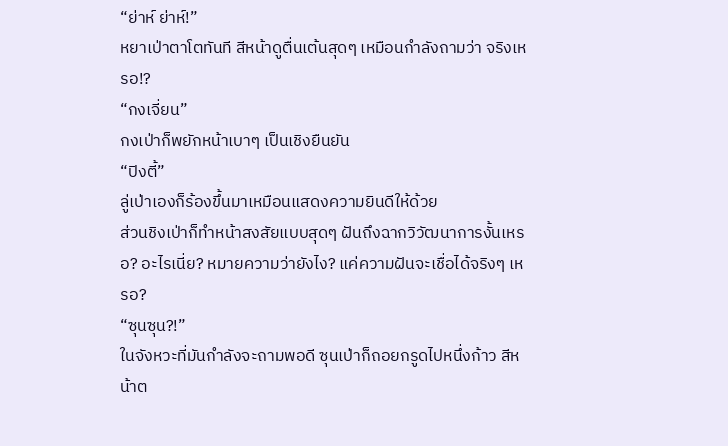“ย่าห์ ย่าห์!”
หยาเป่าตาโตทันที สีหน้าดูตื่นเต้นสุดๆ เหมือนกำลังถามว่า จริงเหรอ!?
“กงเจี่ยน”
กงเป่าก็พยักหน้าเบาๆ เป็นเชิงยืนยัน
“ปิงตี้”
ลู่เป่าเองก็ร้องขึ้นมาเหมือนแสดงความยินดีให้ด้วย
ส่วนชิงเป่าก็ทำหน้าสงสัยแบบสุดๆ ฝันถึงฉากวิวัฒนาการงั้นเหรอ? อะไรเนี่ย? หมายความว่ายังไง? แค่ความฝันจะเชื่อได้จริงๆ เหรอ?
“ซุนซุน?!”
ในจังหวะที่มันกำลังจะถามพอดี ซุนเป่าก็ถอยกรูดไปหนึ่งก้าว สีหน้าต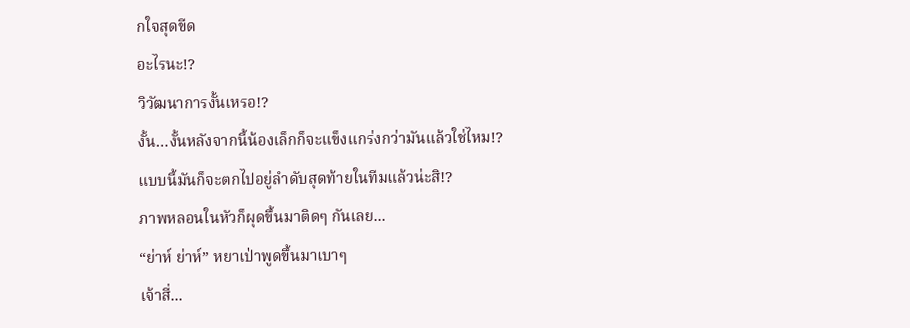กใจสุดขีด
อะไรนะ!?
วิวัฒนาการงั้นเหรอ!?
งั้น…งั้นหลังจากนี้น้องเล็กก็จะแข็งแกร่งกว่ามันแล้วใช่ไหม!?
แบบนี้มันก็จะตกไปอยู่ลำดับสุดท้ายในทีมแล้วน่ะสิ!?
ภาพหลอนในหัวก็ผุดขึ้นมาติดๆ กันเลย...
“ย่าห์ ย่าห์” หยาเป่าพูดขึ้นมาเบาๆ
เจ้าสี่...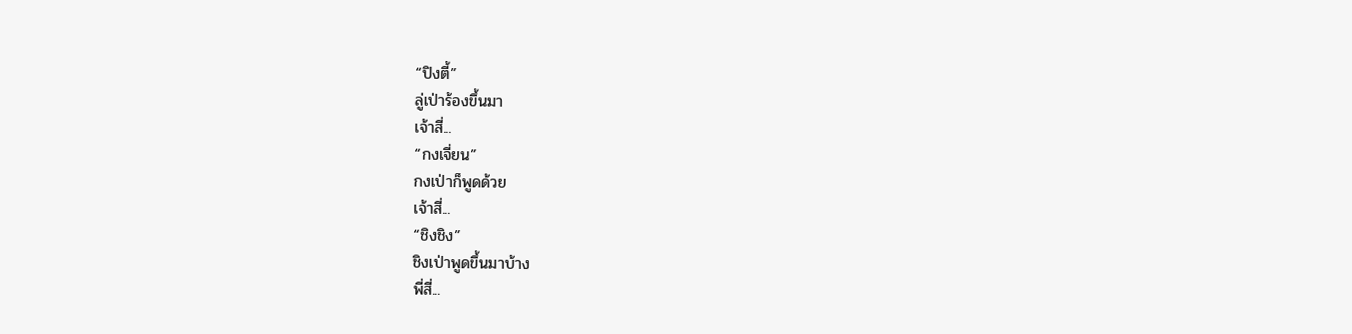“ปิงตี้”
ลู่เป่าร้องขึ้นมา
เจ้าสี่...
“กงเจี่ยน”
กงเป่าก็พูดด้วย
เจ้าสี่...
“ชิงชิง”
ชิงเป่าพูดขึ้นมาบ้าง
พี่สี่...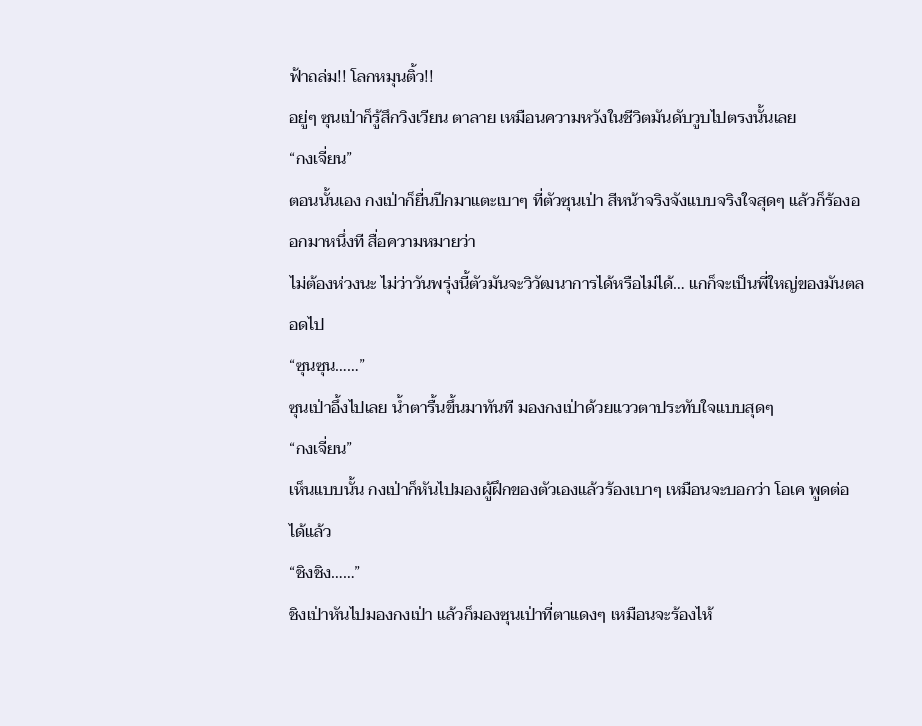ฟ้าถล่ม!! โลกหมุนติ้ว!!
อยู่ๆ ซุนเป่าก็รู้สึกวิงเวียน ตาลาย เหมือนความหวังในชีวิตมันดับวูบไปตรงนั้นเลย
“กงเจี่ยน”
ตอนนั้นเอง กงเป่าก็ยื่นปีกมาแตะเบาๆ ที่ตัวซุนเป่า สีหน้าจริงจังแบบจริงใจสุดๆ แล้วก็ร้องออกมาหนึ่งที สื่อความหมายว่า
ไม่ต้องห่วงนะ ไม่ว่าวันพรุ่งนี้ตัวมันจะวิวัฒนาการได้หรือไม่ได้… แกก็จะเป็นพี่ใหญ่ของมันตลอดไป
“ซุนซุน……”
ซุนเป่าอึ้งไปเลย น้ำตารื้นขึ้นมาทันที มองกงเป่าด้วยแววตาประทับใจแบบสุดๆ
“กงเจี่ยน”
เห็นแบบนั้น กงเป่าก็หันไปมองผู้ฝึกของตัวเองแล้วร้องเบาๆ เหมือนจะบอกว่า โอเค พูดต่อได้แล้ว
“ชิงชิง……”
ชิงเป่าหันไปมองกงเป่า แล้วก็มองซุนเป่าที่ตาแดงๆ เหมือนจะร้องไห้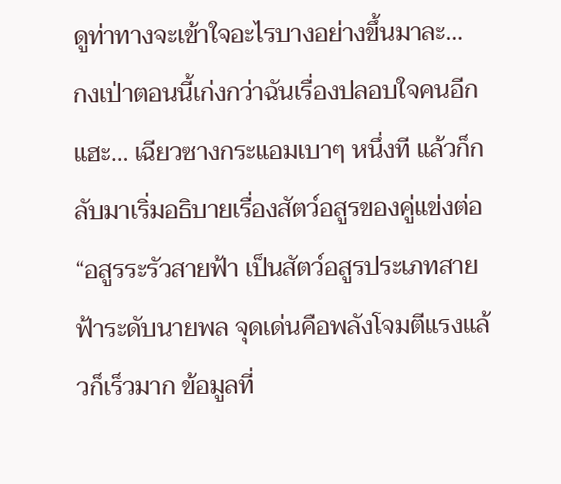ดูท่าทางจะเข้าใจอะไรบางอย่างขึ้นมาละ…
กงเป่าตอนนี้เก่งกว่าฉันเรื่องปลอบใจคนอีกแฮะ… เฉียวซางกระแอมเบาๆ หนึ่งที แล้วก็กลับมาเริ่มอธิบายเรื่องสัตว์อสูรของคู่แข่งต่อ
“อสูรระรัวสายฟ้า เป็นสัตว์อสูรประเภทสายฟ้าระดับนายพล จุดเด่นคือพลังโจมตีแรงแล้วก็เร็วมาก ข้อมูลที่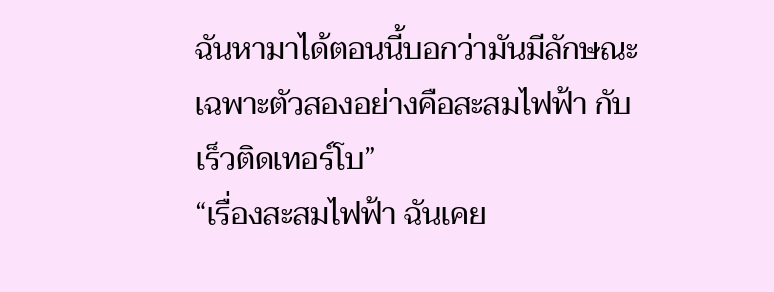ฉันหามาได้ตอนนี้บอกว่ามันมีลักษณะเฉพาะตัวสองอย่างคือสะสมไฟฟ้า กับ เร็วติดเทอร์โบ”
“เรื่องสะสมไฟฟ้า ฉันเคย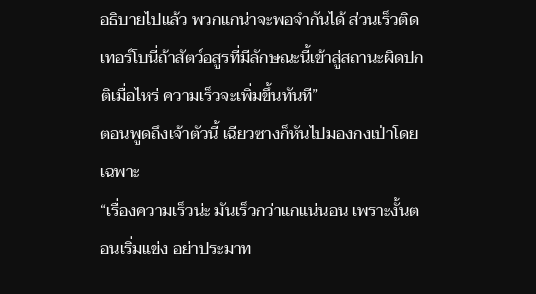อธิบายไปแล้ว พวกแกน่าจะพอจำกันได้ ส่วนเร็วติดเทอร์โบนี่ถ้าสัตว์อสูรที่มีลักษณะนี้เข้าสู่สถานะผิดปกติเมื่อไหร่ ความเร็วจะเพิ่มขึ้นทันที”
ตอนพูดถึงเจ้าตัวนี้ เฉียวซางก็หันไปมองกงเป่าโดยเฉพาะ
“เรื่องความเร็วน่ะ มันเร็วกว่าแกแน่นอน เพราะงั้นตอนเริ่มแข่ง อย่าประมาท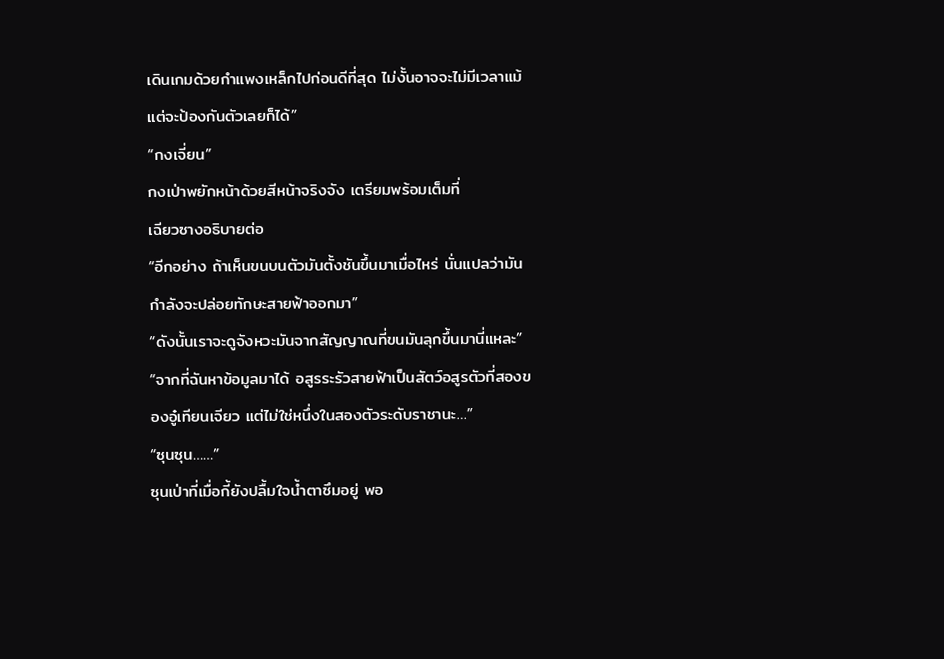เดินเกมด้วยกำแพงเหล็กไปก่อนดีที่สุด ไม่งั้นอาจจะไม่มีเวลาแม้แต่จะป้องกันตัวเลยก็ได้”
“กงเจี่ยน”
กงเป่าพยักหน้าด้วยสีหน้าจริงจัง เตรียมพร้อมเต็มที่
เฉียวซางอธิบายต่อ
“อีกอย่าง ถ้าเห็นขนบนตัวมันตั้งชันขึ้นมาเมื่อไหร่ นั่นแปลว่ามันกำลังจะปล่อยทักษะสายฟ้าออกมา”
“ดังนั้นเราจะดูจังหวะมันจากสัญญาณที่ขนมันลุกขึ้นมานี่แหละ”
“จากที่ฉันหาข้อมูลมาได้ อสูรระรัวสายฟ้าเป็นสัตว์อสูรตัวที่สองของอู๋เทียนเจียว แต่ไม่ใช่หนึ่งในสองตัวระดับราชานะ…”
“ซุนซุน……”
ซุนเป่าที่เมื่อกี้ยังปลื้มใจน้ำตาซึมอยู่ พอ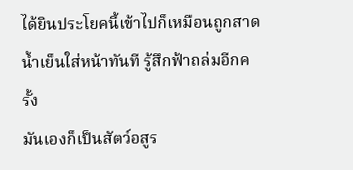ได้ยินประโยคนี้เข้าไปก็เหมือนถูกสาดน้ำเย็นใส่หน้าทันที รู้สึกฟ้าถล่มอีกครั้ง
มันเองก็เป็นสัตว์อสูร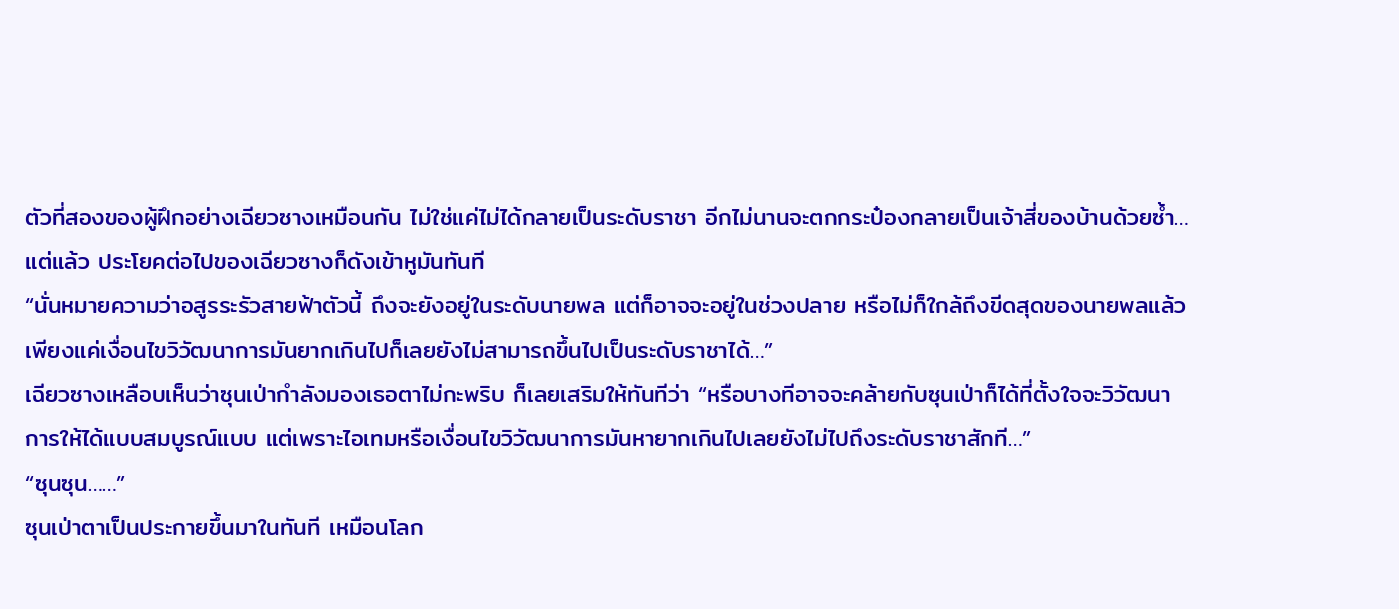ตัวที่สองของผู้ฝึกอย่างเฉียวซางเหมือนกัน ไม่ใช่แค่ไม่ได้กลายเป็นระดับราชา อีกไม่นานจะตกกระป๋องกลายเป็นเจ้าสี่ของบ้านด้วยซ้ำ…
แต่แล้ว ประโยคต่อไปของเฉียวซางก็ดังเข้าหูมันทันที
“นั่นหมายความว่าอสูรระรัวสายฟ้าตัวนี้ ถึงจะยังอยู่ในระดับนายพล แต่ก็อาจจะอยู่ในช่วงปลาย หรือไม่ก็ใกล้ถึงขีดสุดของนายพลแล้ว เพียงแค่เงื่อนไขวิวัฒนาการมันยากเกินไปก็เลยยังไม่สามารถขึ้นไปเป็นระดับราชาได้…”
เฉียวซางเหลือบเห็นว่าซุนเป่ากำลังมองเธอตาไม่กะพริบ ก็เลยเสริมให้ทันทีว่า “หรือบางทีอาจจะคล้ายกับซุนเป่าก็ได้ที่ตั้งใจจะวิวัฒนาการให้ได้แบบสมบูรณ์แบบ แต่เพราะไอเทมหรือเงื่อนไขวิวัฒนาการมันหายากเกินไปเลยยังไม่ไปถึงระดับราชาสักที…”
“ซุนซุน……”
ซุนเป่าตาเป็นประกายขึ้นมาในทันที เหมือนโลก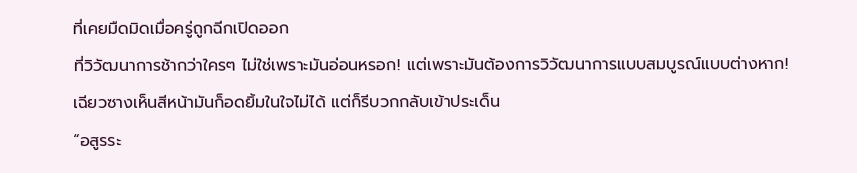ที่เคยมืดมิดเมื่อครู่ถูกฉีกเปิดออก
ที่วิวัฒนาการช้ากว่าใครๆ ไม่ใช่เพราะมันอ่อนหรอก! แต่เพราะมันต้องการวิวัฒนาการแบบสมบูรณ์แบบต่างหาก!
เฉียวซางเห็นสีหน้ามันก็อดยิ้มในใจไม่ได้ แต่ก็รีบวกกลับเข้าประเด็น
“อสูรระ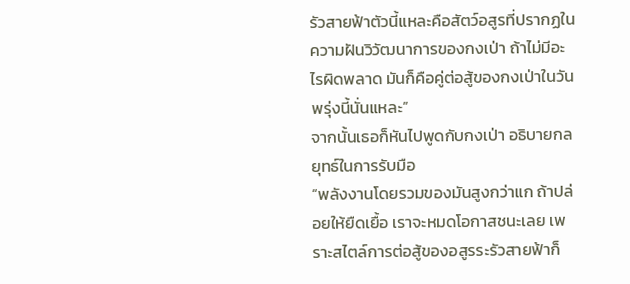รัวสายฟ้าตัวนี้แหละคือสัตว์อสูรที่ปรากฏในความฝันวิวัฒนาการของกงเป่า ถ้าไม่มีอะไรผิดพลาด มันก็คือคู่ต่อสู้ของกงเป่าในวันพรุ่งนี้นั่นแหละ”
จากนั้นเธอก็หันไปพูดกับกงเป่า อธิบายกลยุทธ์ในการรับมือ
“พลังงานโดยรวมของมันสูงกว่าแก ถ้าปล่อยให้ยืดเยื้อ เราจะหมดโอกาสชนะเลย เพราะสไตล์การต่อสู้ของอสูรระรัวสายฟ้าก็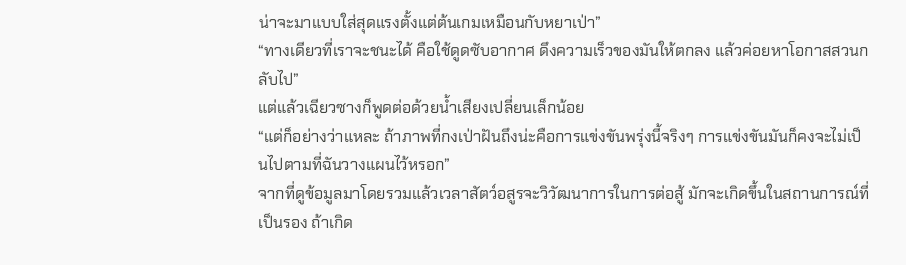น่าจะมาแบบใส่สุดแรงตั้งแต่ต้นเกมเหมือนกับหยาเป่า”
“ทางเดียวที่เราจะชนะได้ คือใช้ดูดซับอากาศ ดึงความเร็วของมันให้ตกลง แล้วค่อยหาโอกาสสวนกลับไป”
แต่แล้วเฉียวซางก็พูดต่อด้วยน้ำเสียงเปลี่ยนเล็กน้อย
“แต่ก็อย่างว่าแหละ ถ้าภาพที่กงเป่าฝันถึงน่ะคือการแข่งขันพรุ่งนี้จริงๆ การแข่งขันมันก็คงจะไม่เป็นไปตามที่ฉันวางแผนไว้หรอก”
จากที่ดูข้อมูลมาโดยรวมแล้วเวลาสัตว์อสูรจะวิวัฒนาการในการต่อสู้ มักจะเกิดขึ้นในสถานการณ์ที่เป็นรอง ถ้าเกิด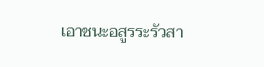เอาชนะอสูรระรัวสา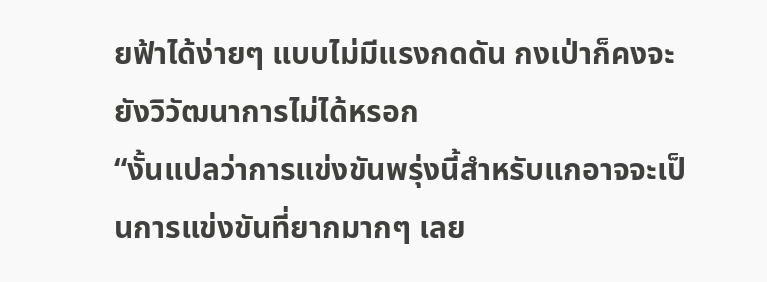ยฟ้าได้ง่ายๆ แบบไม่มีแรงกดดัน กงเป่าก็คงจะยังวิวัฒนาการไม่ได้หรอก
“งั้นแปลว่าการแข่งขันพรุ่งนี้สำหรับแกอาจจะเป็นการแข่งขันที่ยากมากๆ เลย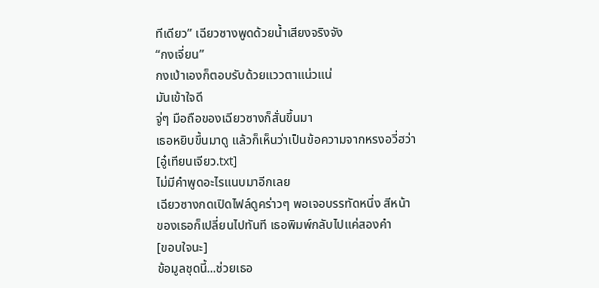ทีเดียว” เฉียวซางพูดด้วยน้ำเสียงจริงจัง
“กงเจี่ยน”
กงเป่าเองก็ตอบรับด้วยแววตาแน่วแน่
มันเข้าใจดี
จู่ๆ มือถือของเฉียวซางก็สั่นขึ้นมา
เธอหยิบขึ้นมาดู แล้วก็เห็นว่าเป็นข้อความจากหรงอวี่ฮว่า
[อู๋เทียนเจียว.txt]
ไม่มีคำพูดอะไรแนบมาอีกเลย
เฉียวซางกดเปิดไฟล์ดูคร่าวๆ พอเจอบรรทัดหนึ่ง สีหน้าของเธอก็เปลี่ยนไปทันที เธอพิมพ์กลับไปแค่สองคำ
[ขอบใจนะ]
ข้อมูลชุดนี้...ช่วยเธอ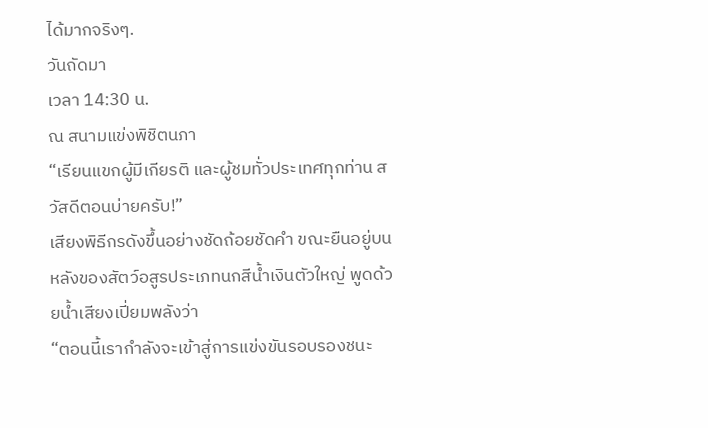ได้มากจริงๆ.
วันถัดมา
เวลา 14:30 น.
ณ สนามแข่งพิชิตนภา
“เรียนแขกผู้มีเกียรติ และผู้ชมทั่วประเทศทุกท่าน สวัสดีตอนบ่ายครับ!”
เสียงพิธีกรดังขึ้นอย่างชัดถ้อยชัดคำ ขณะยืนอยู่บนหลังของสัตว์อสูรประเภทนกสีน้ำเงินตัวใหญ่ พูดด้วยน้ำเสียงเปี่ยมพลังว่า
“ตอนนี้เรากำลังจะเข้าสู่การแข่งขันรอบรองชนะ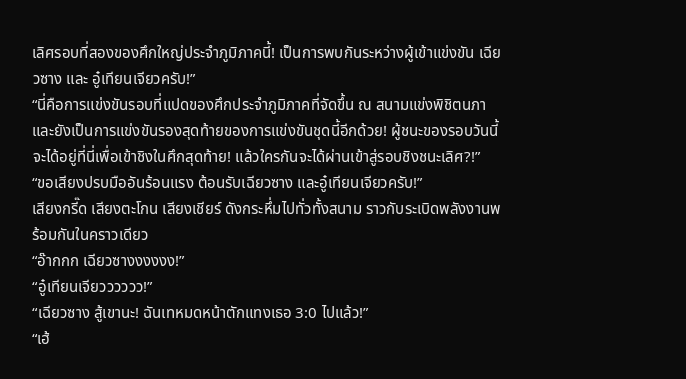เลิศรอบที่สองของศึกใหญ่ประจำภูมิภาคนี้! เป็นการพบกันระหว่างผู้เข้าแข่งขัน เฉียวซาง และ อู๋เทียนเจียวครับ!”
“นี่คือการแข่งขันรอบที่แปดของศึกประจำภูมิภาคที่จัดขึ้น ณ สนามแข่งพิชิตนภา และยังเป็นการแข่งขันรองสุดท้ายของการแข่งขันชุดนี้อีกด้วย! ผู้ชนะของรอบวันนี้จะได้อยู่ที่นี่เพื่อเข้าชิงในศึกสุดท้าย! แล้วใครกันจะได้ผ่านเข้าสู่รอบชิงชนะเลิศ?!”
“ขอเสียงปรบมืออันร้อนแรง ต้อนรับเฉียวซาง และอู๋เทียนเจียวครับ!”
เสียงกรี๊ด เสียงตะโกน เสียงเชียร์ ดังกระหึ่มไปทั่วทั้งสนาม ราวกับระเบิดพลังงานพร้อมกันในคราวเดียว
“อ๊ากกก เฉียวซางงงงงง!”
“อู๋เทียนเจียวววววว!”
“เฉียวซาง สู้เขานะ! ฉันเทหมดหน้าตักแทงเธอ 3:0 ไปแล้ว!”
“เฮ้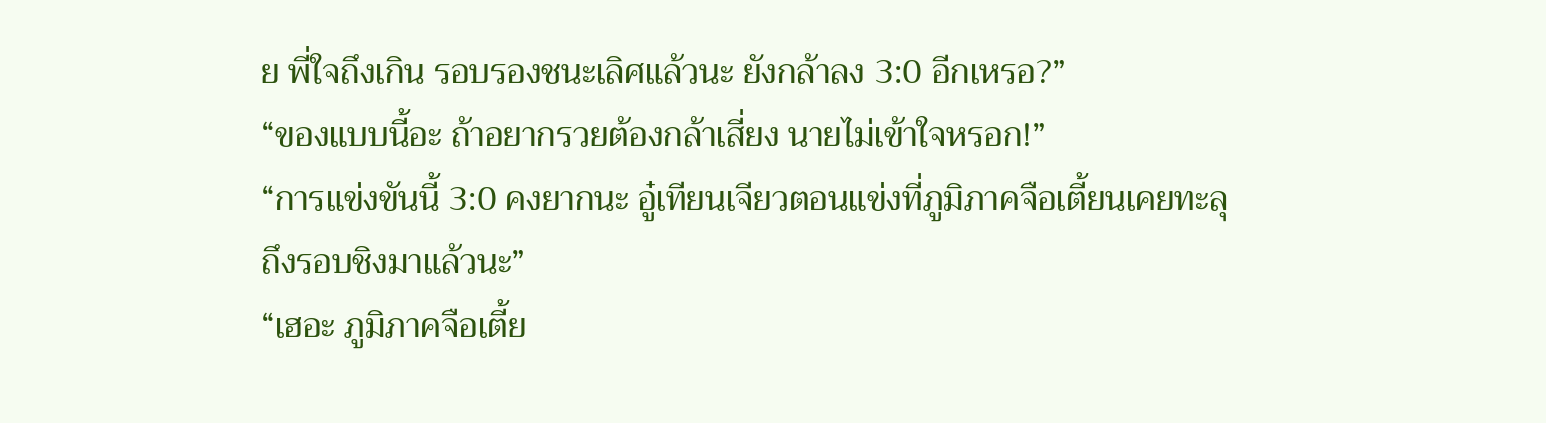ย พี่ใจถึงเกิน รอบรองชนะเลิศแล้วนะ ยังกล้าลง 3:0 อีกเหรอ?”
“ของแบบนี้อะ ถ้าอยากรวยต้องกล้าเสี่ยง นายไม่เข้าใจหรอก!”
“การแข่งขันนี้ 3:0 คงยากนะ อู๋เทียนเจียวตอนแข่งที่ภูมิภาคจือเตี้ยนเคยทะลุถึงรอบชิงมาแล้วนะ”
“เฮอะ ภูมิภาคจือเตี้ย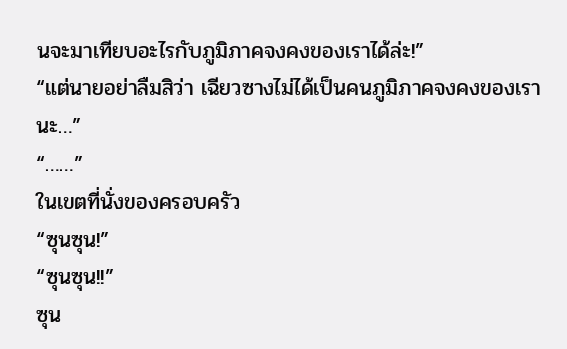นจะมาเทียบอะไรกับภูมิภาคจงคงของเราได้ล่ะ!”
“แต่นายอย่าลืมสิว่า เฉียวซางไม่ได้เป็นคนภูมิภาคจงคงของเรานะ…”
“……”
ในเขตที่นั่งของครอบครัว
“ซุนซุน!”
“ซุนซุน!!”
ซุน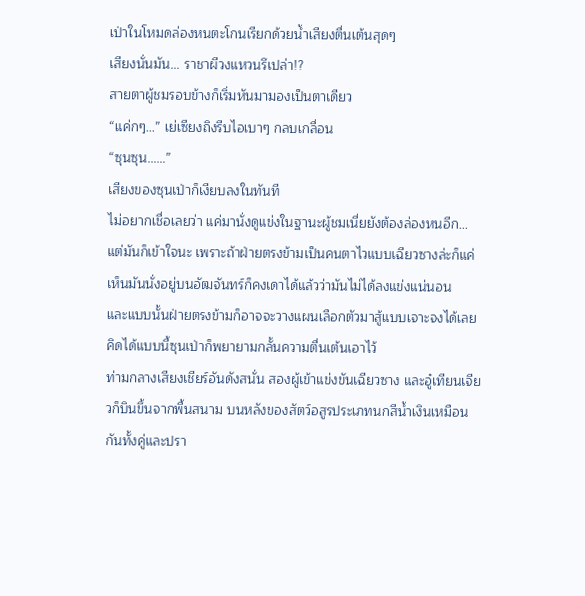เป่าในโหมดล่องหนตะโกนเรียกด้วยน้ำเสียงตื่นเต้นสุดๆ
เสียงนั่นมัน... ราชาผีวงแหวนรึเปล่า!?
สายตาผู้ชมรอบข้างก็เริ่มหันมามองเป็นตาเดียว
“แค่กๆ…” เย่เซียงถิงรีบไอเบาๆ กลบเกลื่อน
“ซุนซุน……”
เสียงของซุนเป่าก็เงียบลงในทันที
ไม่อยากเชื่อเลยว่า แค่มานั่งดูแข่งในฐานะผู้ชมเนี่ยยังต้องล่องหนอีก…
แต่มันก็เข้าใจนะ เพราะถ้าฝ่ายตรงข้ามเป็นคนตาไวแบบเฉียวซางล่ะก็แค่เห็นมันนั่งอยู่บนอัฒจันทร์ก็คงเดาได้แล้วว่ามันไม่ได้ลงแข่งแน่นอน
และแบบนั้นฝ่ายตรงข้ามก็อาจจะวางแผนเลือกตัวมาสู้แบบเจาะจงได้เลย
คิดได้แบบนี้ซุนเป่าก็พยายามกลั้นความตื่นเต้นเอาไว้
ท่ามกลางเสียงเชียร์อันดังสนั่น สองผู้เข้าแข่งขันเฉียวซาง และอู๋เทียนเจียวก็บินขึ้นจากพื้นสนาม บนหลังของสัตว์อสูรประเภทนกสีน้ำเงินเหมือนกันทั้งคู่และปรา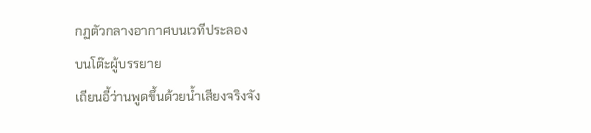กฏตัวกลางอากาศบนเวทีประลอง
บนโต๊ะผู้บรรยาย
เถียนอี้ว่านพูดขึ้นด้วยน้ำเสียงจริงจัง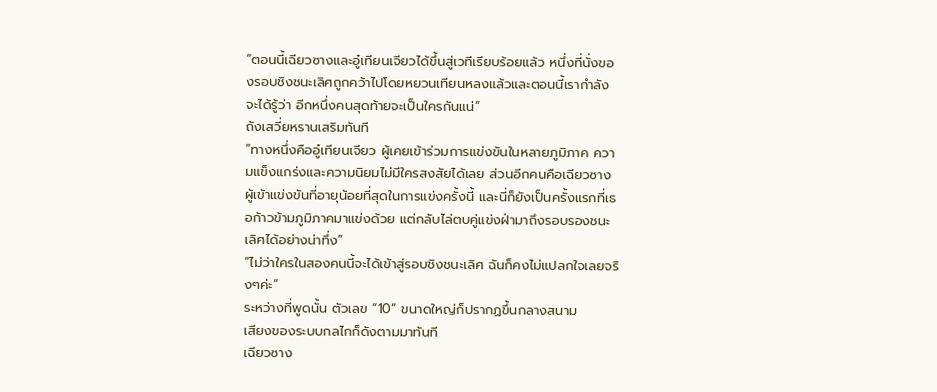“ตอนนี้เฉียวซางและอู๋เทียนเจียวได้ขึ้นสู่เวทีเรียบร้อยแล้ว หนึ่งที่นั่งของรอบชิงชนะเลิศถูกคว้าไปโดยหยวนเทียนหลงแล้วและตอนนี้เรากำลังจะได้รู้ว่า อีกหนึ่งคนสุดท้ายจะเป็นใครกันแน่”
ถังเสวี่ยหรานเสริมทันที
“ทางหนึ่งคืออู๋เทียนเจียว ผู้เคยเข้าร่วมการแข่งขันในหลายภูมิภาค ความแข็งแกร่งและความนิยมไม่มีใครสงสัยได้เลย ส่วนอีกคนคือเฉียวซาง ผู้เข้าแข่งขันที่อายุน้อยที่สุดในการแข่งครั้งนี้ และนี่ก็ยังเป็นครั้งแรกที่เธอก้าวข้ามภูมิภาคมาแข่งด้วย แต่กลับไล่ตบคู่แข่งฝ่ามาถึงรอบรองชนะเลิศได้อย่างน่าทึ่ง”
“ไม่ว่าใครในสองคนนี้จะได้เข้าสู่รอบชิงชนะเลิศ ฉันก็คงไม่แปลกใจเลยจริงๆค่ะ”
ระหว่างที่พูดนั้น ตัวเลข “10” ขนาดใหญ่ก็ปรากฏขึ้นกลางสนาม
เสียงของระบบกลไกก็ดังตามมาทันที
เฉียวซาง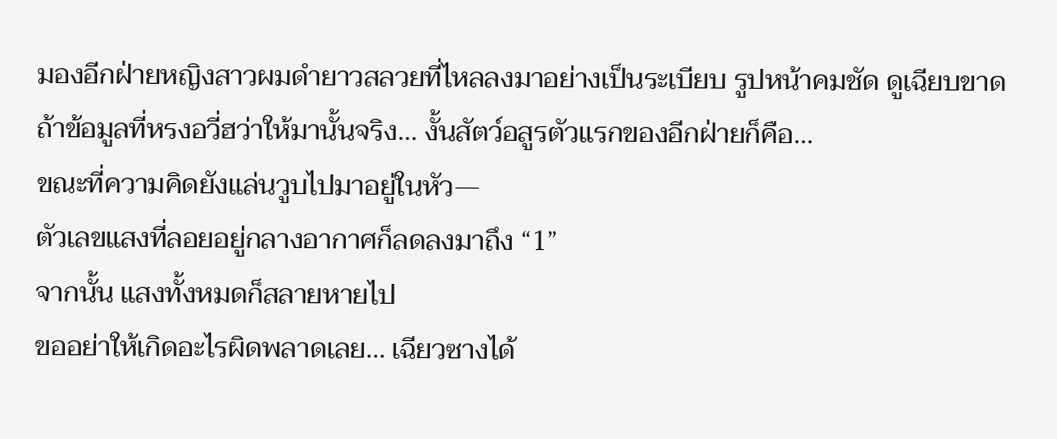มองอีกฝ่ายหญิงสาวผมดำยาวสลวยที่ไหลลงมาอย่างเป็นระเบียบ รูปหน้าคมชัด ดูเฉียบขาด
ถ้าข้อมูลที่หรงอวี่ฮว่าให้มานั้นจริง… งั้นสัตว์อสูรตัวแรกของอีกฝ่ายก็คือ…
ขณะที่ความคิดยังแล่นวูบไปมาอยู่ในหัว—
ตัวเลขแสงที่ลอยอยู่กลางอากาศก็ลดลงมาถึง “1”
จากนั้น แสงทั้งหมดก็สลายหายไป
ขออย่าให้เกิดอะไรผิดพลาดเลย… เฉียวซางได้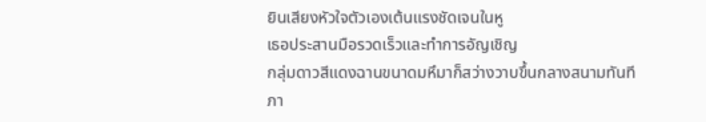ยินเสียงหัวใจตัวเองเต้นแรงชัดเจนในหู
เธอประสานมือรวดเร็วและทำการอัญเชิญ
กลุ่มดาวสีแดงฉานขนาดมหึมาก็สว่างวาบขึ้นกลางสนามทันที
ภา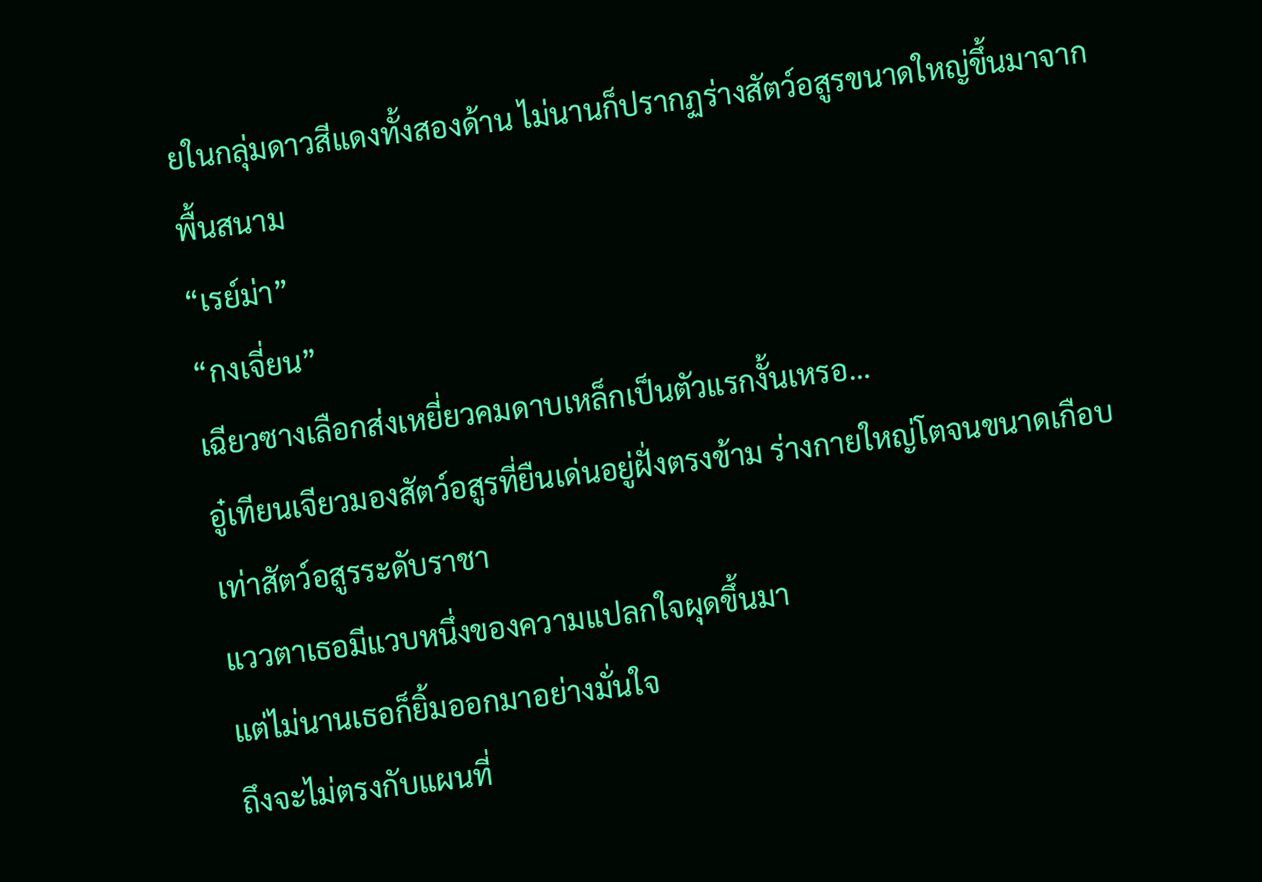ยในกลุ่มดาวสีแดงทั้งสองด้าน ไม่นานก็ปรากฏร่างสัตว์อสูรขนาดใหญ่ขึ้นมาจากพื้นสนาม
“เรย์ม่า”
“กงเจี่ยน”
เฉียวซางเลือกส่งเหยี่ยวคมดาบเหล็กเป็นตัวแรกงั้นเหรอ…
อู๋เทียนเจียวมองสัตว์อสูรที่ยืนเด่นอยู่ฝั่งตรงข้าม ร่างกายใหญ่โตจนขนาดเกือบเท่าสัตว์อสูรระดับราชา
แววตาเธอมีแวบหนึ่งของความแปลกใจผุดขึ้นมา
แต่ไม่นานเธอก็ยิ้มออกมาอย่างมั่นใจ
ถึงจะไม่ตรงกับแผนที่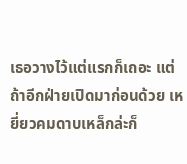เธอวางไว้แต่แรกก็เถอะ แต่ถ้าอีกฝ่ายเปิดมาก่อนด้วย เหยี่ยวคมดาบเหล็กล่ะก็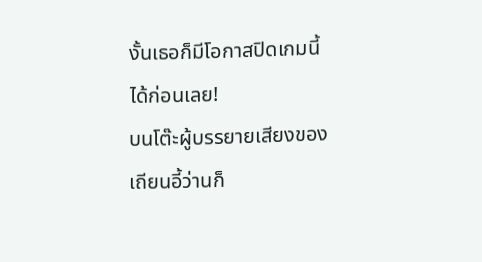งั้นเธอก็มีโอกาสปิดเกมนี้ได้ก่อนเลย!
บนโต๊ะผู้บรรยายเสียงของเถียนอี้ว่านก็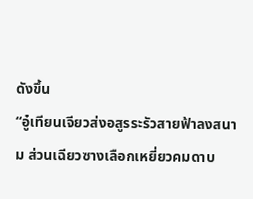ดังขึ้น
“อู๋เทียนเจียวส่งอสูรระรัวสายฟ้าลงสนาม ส่วนเฉียวซางเลือกเหยี่ยวคมดาบ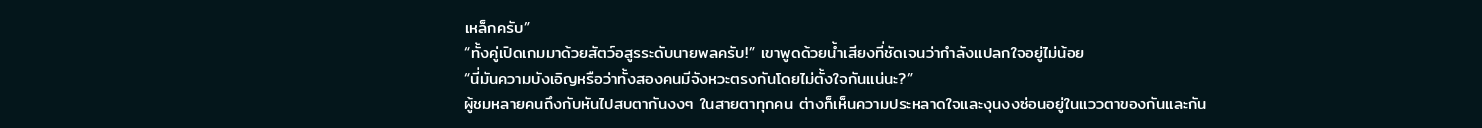เหล็กครับ”
“ทั้งคู่เปิดเกมมาด้วยสัตว์อสูรระดับนายพลครับ!” เขาพูดด้วยน้ำเสียงที่ชัดเจนว่ากำลังแปลกใจอยู่ไม่น้อย
“นี่มันความบังเอิญหรือว่าทั้งสองคนมีจังหวะตรงกันโดยไม่ตั้งใจกันแน่นะ?”
ผู้ชมหลายคนถึงกับหันไปสบตากันงงๆ ในสายตาทุกคน ต่างก็เห็นความประหลาดใจและงุนงงซ่อนอยู่ในแววตาของกันและกัน